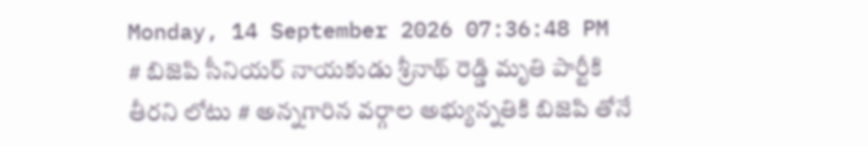Monday, 14 September 2026 07:36:48 PM
# బిజెపి సీనియర్ నాయకుడు శ్రీనాథ్ రెడ్డి మృతి పార్టీకి తీరని లోటు # అన్నగారిన వర్గాల అభ్యున్నతికి బిజెపి తోనే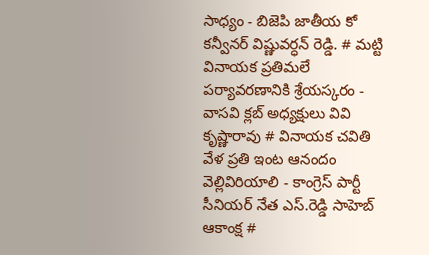సాధ్యం - బిజెపి జాతీయ కో కన్వీనర్ విష్ణువర్ధన్ రెడ్డి. # మట్టి వినాయక ప్రతిమలే పర్యావరణానికి శ్రేయస్కరం - వాసవి క్లబ్ అధ్యక్షులు వివి కృష్ణారావు # వినాయక చవితి వేళ ప్రతి ఇంట ఆనందం వెల్లివిరియాలి - కాంగ్రెస్ పార్టీ సీనియర్ నేత ఎస్.రెడ్డి సాహెబ్ ఆకాంక్ష #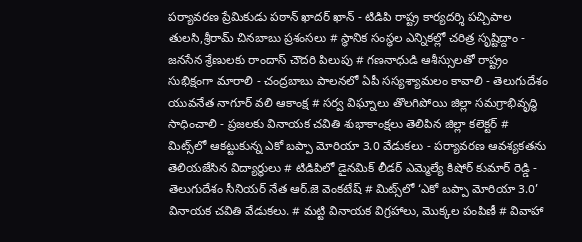పర్యావరణ ప్రేమికుడు పఠాన్ ఖాదర్ ఖాన్ - టిడిపి రాష్ట్ర కార్యదర్శి పచ్చిపాల తులసి,శ్రీరామ్ చినబాబు ప్రశంసలు # స్థానిక సంస్థల ఎన్నికల్లో చరిత్ర సృష్టిద్దాం - జనసేన శ్రేణులకు రాందాస్ చౌదరి పిలుపు # గణనాధుడి ఆశీస్సులతో రాష్ట్రం సుభిక్షంగా మారాలి - చంద్రబాబు పాలనలో ఏపీ సస్యశ్యామలం కావాలి - తెలుగుదేశం యువనేత నాగూర్ వలి ఆకాంక్ష # సర్వ విఘ్నాలు తొలగిపోయి జిల్లా సమగ్రాభివృద్ధి సాధించాలి - ప్రజలకు వినాయక చవితి శుభాకాంక్షలు తెలిపిన జిల్లా కలెక్టర్ # మిట్స్‌లో ఆకట్టుకున్న ఎకో బప్పా మోరియా 3.0 వేడుకలు - పర్యావరణ ఆవశ్యకతను తెలియజేసిన విద్యార్థులు # టిడిపిలో డైనమిక్ లీడర్ ఎమ్మెల్యే కిషోర్ కుమార్ రెడ్డి - తెలుగుదేశం సీనియర్ నేత ఆర్.జె వెంకటేష్ # మిట్స్‌లో ‘ఎకో బప్పా మోరియా 3.0’ వినాయక చవితి వేడుకలు. # మట్టి వినాయక విగ్రహాలు, మొక్కల పంపిణీ # వివాహా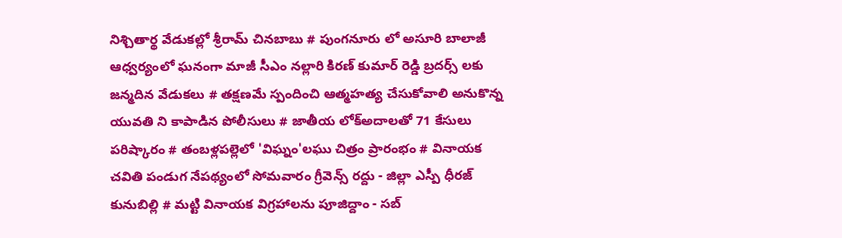నిశ్చితార్థ వేడుకల్లో శ్రీరామ్ చినబాబు # పుంగనూరు లో అసూరి బాలాజీ ఆధ్వర్యంలో ఘనంగా మాజీ సీఎం నల్లారి కిరణ్ కుమార్ రెడ్డి బ్రదర్స్ లకు జన్మదిన వేడుకలు # తక్షణమే స్పందించి ఆత్మహత్య చేసుకోవాలి అనుకొన్న యువతి ని కాపాడిన పోలీసులు # జాతీయ లోక్అదాలతో 71 కేసులు పరిష్కారం # తంబళ్లపల్లెలో 'విఘ్నం'లఘు చిత్రం ప్రారంభం # వినాయక చవితి పండుగ నేపథ్యంలో సోమవారం గ్రీవెన్స్ రద్దు - జిల్లా ఎస్పీ ధీరజ్ కునుబిల్లి # మట్టి వినాయక విగ్రహాలను పూజిద్దాం - సబ్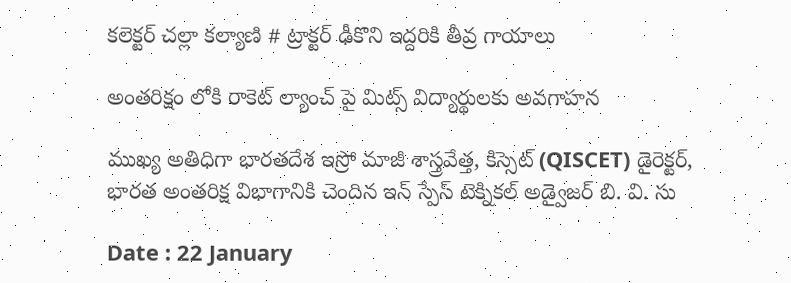కలెక్టర్ చల్లా కల్యాణి # ట్రాక్టర్ ఢీకొని ఇద్దరికి తీవ్ర గాయాలు

అంతరిక్షం లోకి రాకెట్ ల్యాంచ్ పై మిట్స్ విద్యార్థులకు అవగాహన

ముఖ్య అతిధిగా భారతదేశ ఇస్రో మాజీ శాస్త్రవేత్త, కిస్సెట్ (QISCET) డైరెక్టర్, భారత అంతరిక్ష విభాగానికి చెందిన ఇన్ స్పేస్ టెక్నికల్ అడ్వైజర్ బి. వి. సు

Date : 22 January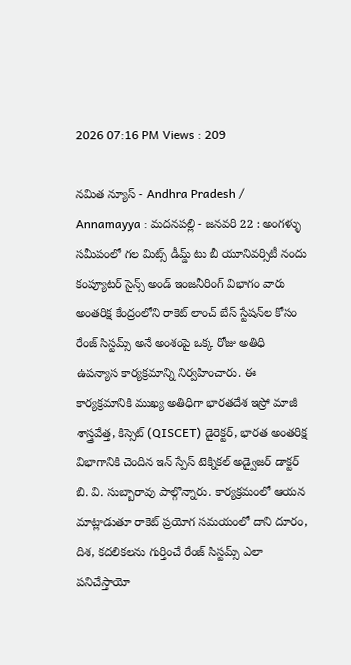2026 07:16 PM Views : 209

నమిత న్యూస్ - Andhra Pradesh / Annamayya : మదనపల్లి - జనవరి 22 : అంగళ్ళు సమీపంలో గల మిట్స్ డీమ్డ్ టు బీ యూనివర్సిటీ నందు కంప్యూటర్ సైన్స్ అండ్ ఇంజనీరింగ్ విభాగం వారు అంతరిక్ష కేంద్రంలోని రాకెట్ లాంచ్ బేస్ స్టేషన్‌ల కోసం రేంజ్ సిస్టమ్స్ అనే అంశంపై ఒక్క రోజు అతిధి ఉపన్యాస కార్యక్రమాన్ని నిర్వహించారు. ఈ కార్యక్రమానికి ముఖ్య అతిధిగా భారతదేశ ఇస్రో మాజీ శాస్త్రవేత్త, కిస్సెట్ (QISCET) డైరెక్టర్, భారత అంతరిక్ష విభాగానికి చెందిన ఇన్ స్పేస్ టెక్నికల్ అడ్వైజర్ డాక్టర్ బి. వి. సుబ్బారావు పాల్గొన్నారు. కార్యక్రమంలో ఆయన మాట్లాడుతూ రాకెట్ ప్రయోగ సమయంలో దాని దూరం, దిశ, కదలికలను గుర్తించే రేంజ్ సిస్టమ్స్ ఎలా పనిచేస్తాయో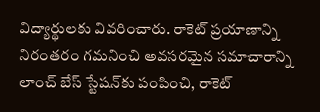విద్యార్థులకు వివరించారు. రాకెట్ ప్రయాణాన్ని నిరంతరం గమనించి అవసరమైన సమాచారాన్ని లాంచ్ బేస్ స్టేషన్‌కు పంపించి, రాకెట్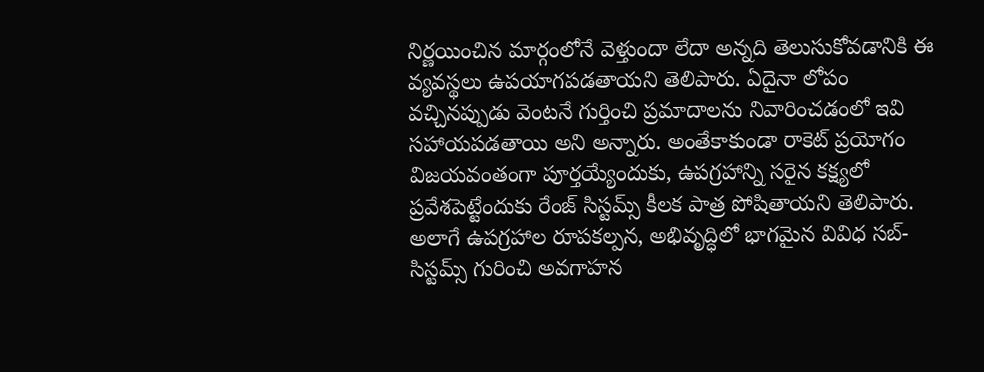నిర్ణయించిన మార్గంలోనే వెళ్తుందా లేదా అన్నది తెలుసుకోవడానికి ఈ వ్యవస్థలు ఉపయాగపడతాయని తెలిపారు. ఏదైనా లోపం వచ్చినప్పుడు వెంటనే గుర్తించి ప్రమాదాలను నివారించడంలో ఇవి సహాయపడతాయి అని అన్నారు. అంతేకాకుండా రాకెట్ ప్రయోగం విజయవంతంగా పూర్తయ్యేందుకు, ఉపగ్రహాన్ని సరైన కక్ష్యలో ప్రవేశపెట్టేందుకు రేంజ్ సిస్టమ్స్ కీలక పాత్ర పోషితాయని తెలిపారు. అలాగే ఉపగ్రహాల రూపకల్పన, అభివృద్ధిలో భాగమైన వివిధ సబ్-సిస్టమ్స్ గురించి అవగాహన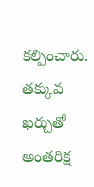కల్పించారు. తక్కువ ఖర్చుతో అంతరిక్ష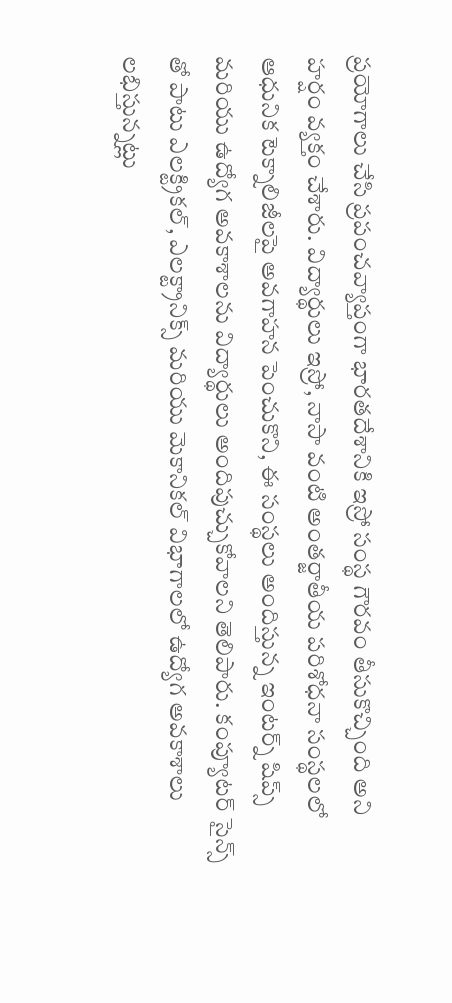ప్రయోగాలు చేసి ప్రపంచవ్యాప్తంగా భారతదేశానికి ఇస్రో సంస్థ గౌరవం తీసుకొచ్చింది అని హర్షం వ్యక్తం చేశారు. విద్యార్థులు ఇస్రో, నాసా వంటి అంతర్జాతీయ పరిశోధనా సంస్థలలో ఆధునిక టెక్నాలిజీలపై అవగాహన పెంచుకొని, ఈ సంస్థలు అందిస్తున్న ఇంటర్న్ షిప్స్ మరియు ఉద్యోగ అవకాశాలను విద్యార్థులు అందిపుచ్చుకోవాలని తెలిపారు. కంప్యూటర్ సైన్స్ తో పాటు ఎలక్ట్రికల్, ఎలక్ట్రానిక్స్ మరియు మెకానికల్ విభాగాలలో ఉద్యోగ అవకాశాలు లభిస్తున్నట్లు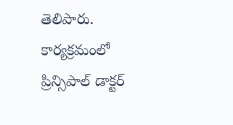తెలిపారు. కార్యక్రమంలో ప్రిన్సిపాల్ డాక్టర్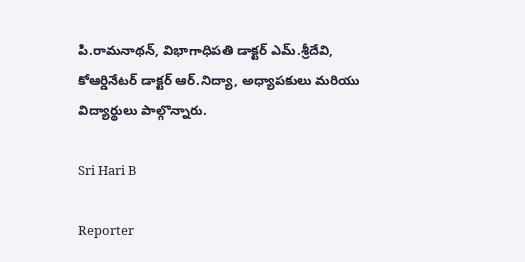పి.రామనాథన్, విభాగాధిపతి డాక్టర్ ఎమ్.శ్రీదేవి, కోఆర్డినేటర్ డాక్టర్ ఆర్.నిద్యా, అధ్యాపకులు మరియు విద్యార్థులు పాల్గొన్నారు.

Sri Hari B

Reporter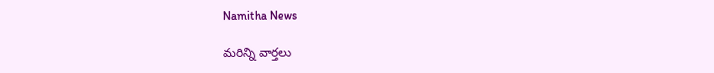Namitha News

మరిన్ని వార్తలు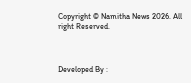Copyright © Namitha News 2026. All right Reserved.



Developed By :